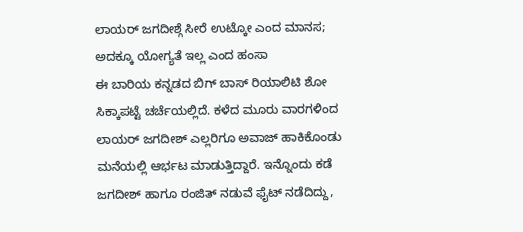ಲಾಯರ್ ಜಗದೀಶ್ಗೆ ಸೀರೆ ಉಟ್ಕೋ ಎಂದ ಮಾನಸ; ಅದಕ್ಕೂ ಯೋಗ್ಯತೆ ಇಲ್ಲ ಎಂದ ಹಂಸಾ
ಈ ಬಾರಿಯ ಕನ್ನಡದ ಬಿಗ್ ಬಾಸ್ ರಿಯಾಲಿಟಿ ಶೋ ಸಿಕ್ಕಾಪಟ್ಟೆ ಚರ್ಚೆಯಲ್ಲಿದೆ. ಕಳೆದ ಮೂರು ವಾರಗಳಿಂದ ಲಾಯರ್ ಜಗದೀಶ್ ಎಲ್ಲರಿಗೂ ಅವಾಜ್ ಹಾಕಿಕೊಂಡು ಮನೆಯಲ್ಲಿ ಆರ್ಭಟ ಮಾಡುತ್ತಿದ್ದಾರೆ. ಇನ್ನೊಂದು ಕಡೆ ಜಗದೀಶ್ ಹಾಗೂ ರಂಜಿತ್ ನಡುವೆ ಫೈಟ್ ನಡೆದಿದ್ದು,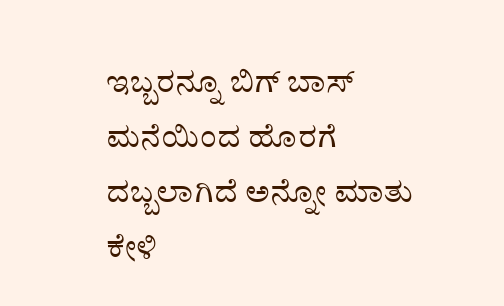ಇಬ್ಬರನ್ನೂ ಬಿಗ್ ಬಾಸ್ ಮನೆಯಿಂದ ಹೊರಗೆ ದಬ್ಬಲಾಗಿದೆ ಅನ್ನೋ ಮಾತು ಕೇಳಿ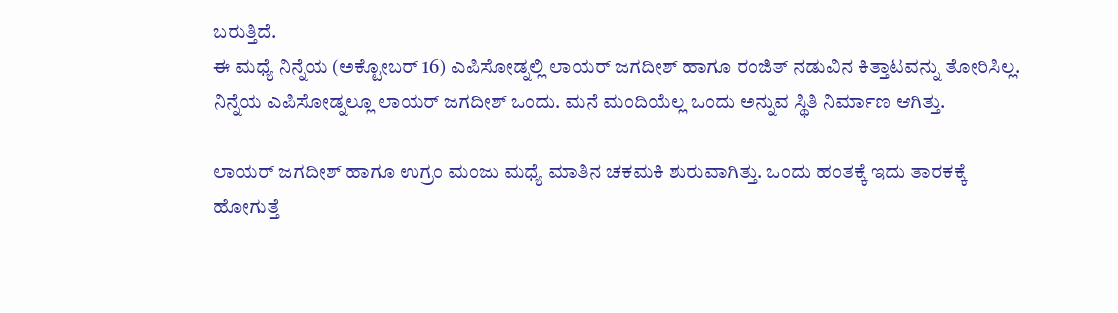ಬರುತ್ತಿದೆ.
ಈ ಮಧ್ಯೆ ನಿನ್ನೆಯ (ಅಕ್ಟೋಬರ್ 16) ಎಪಿಸೋಡ್ನಲ್ಲಿ ಲಾಯರ್ ಜಗದೀಶ್ ಹಾಗೂ ರಂಜಿತ್ ನಡುವಿನ ಕಿತ್ತಾಟವನ್ನು ತೋರಿಸಿಲ್ಲ. ನಿನ್ನೆಯ ಎಪಿಸೋಡ್ನಲ್ಲೂ ಲಾಯರ್ ಜಗದೀಶ್ ಒಂದು. ಮನೆ ಮಂದಿಯೆಲ್ಲ ಒಂದು ಅನ್ನುವ ಸ್ಥಿತಿ ನಿರ್ಮಾಣ ಆಗಿತ್ತು.

ಲಾಯರ್ ಜಗದೀಶ್ ಹಾಗೂ ಉಗ್ರಂ ಮಂಜು ಮಧ್ಯೆ ಮಾತಿನ ಚಕಮಕಿ ಶುರುವಾಗಿತ್ತು. ಒಂದು ಹಂತಕ್ಕೆ ಇದು ತಾರಕಕ್ಕೆ ಹೋಗುತ್ತೆ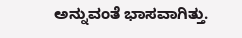ಅನ್ನುವಂತೆ ಭಾಸವಾಗಿತ್ತು.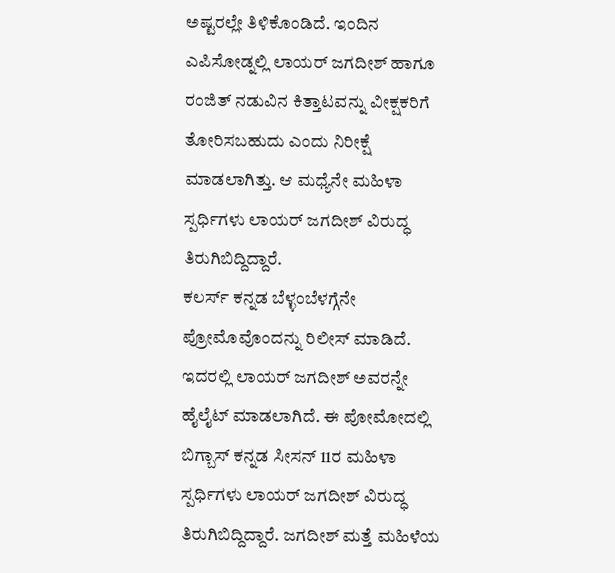ಅಷ್ಟರಲ್ಲೇ ತಿಳಿಕೊಂಡಿದೆ. ಇಂದಿನ ಎಪಿಸೋಡ್ನಲ್ಲಿ ಲಾಯರ್ ಜಗದೀಶ್ ಹಾಗೂ ರಂಜಿತ್ ನಡುವಿನ ಕಿತ್ತಾಟವನ್ನು ವೀಕ್ಷಕರಿಗೆ ತೋರಿಸಬಹುದು ಎಂದು ನಿರೀಕ್ಷೆ ಮಾಡಲಾಗಿತ್ತು. ಆ ಮಧ್ಯೆನೇ ಮಹಿಳಾ ಸ್ಪರ್ಧಿಗಳು ಲಾಯರ್ ಜಗದೀಶ್ ವಿರುದ್ಧ ತಿರುಗಿಬಿದ್ದಿದ್ದಾರೆ.
ಕಲರ್ಸ್ ಕನ್ನಡ ಬೆಳ್ಳಂಬೆಳಗ್ಗೆನೇ ಪ್ರೋಮೊವೊಂದನ್ನು ರಿಲೀಸ್ ಮಾಡಿದೆ. ಇದರಲ್ಲಿ ಲಾಯರ್ ಜಗದೀಶ್ ಅವರನ್ನೇ ಹೈಲೈಟ್ ಮಾಡಲಾಗಿದೆ. ಈ ಪೋಮೋದಲ್ಲಿ ಬಿಗ್ಬಾಸ್ ಕನ್ನಡ ಸೀಸನ್ 11ರ ಮಹಿಳಾ ಸ್ಪರ್ಧಿಗಳು ಲಾಯರ್ ಜಗದೀಶ್ ವಿರುದ್ಧ ತಿರುಗಿಬಿದ್ದಿದ್ದಾರೆ. ಜಗದೀಶ್ ಮತ್ತೆ ಮಹಿಳೆಯ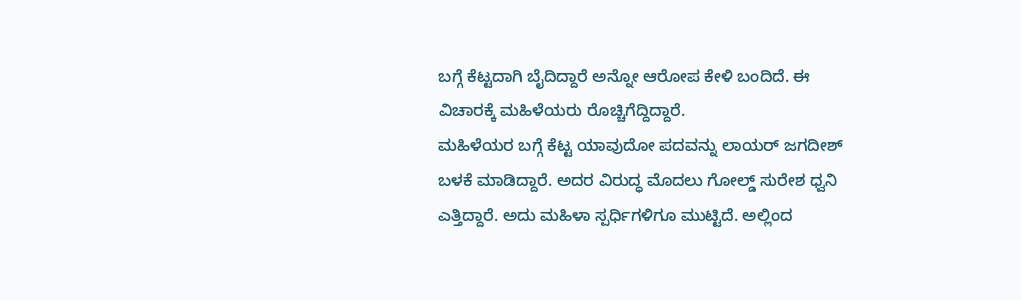ಬಗ್ಗೆ ಕೆಟ್ಟದಾಗಿ ಬೈದಿದ್ದಾರೆ ಅನ್ನೋ ಆರೋಪ ಕೇಳಿ ಬಂದಿದೆ. ಈ ವಿಚಾರಕ್ಕೆ ಮಹಿಳೆಯರು ರೊಚ್ಚಿಗೆದ್ದಿದ್ದಾರೆ.
ಮಹಿಳೆಯರ ಬಗ್ಗೆ ಕೆಟ್ಟ ಯಾವುದೋ ಪದವನ್ನು ಲಾಯರ್ ಜಗದೀಶ್ ಬಳಕೆ ಮಾಡಿದ್ದಾರೆ. ಅದರ ವಿರುದ್ಧ ಮೊದಲು ಗೋಲ್ಡ್ ಸುರೇಶ ಧ್ವನಿ ಎತ್ತಿದ್ದಾರೆ. ಅದು ಮಹಿಳಾ ಸ್ಪರ್ಧಿಗಳಿಗೂ ಮುಟ್ಟಿದೆ. ಅಲ್ಲಿಂದ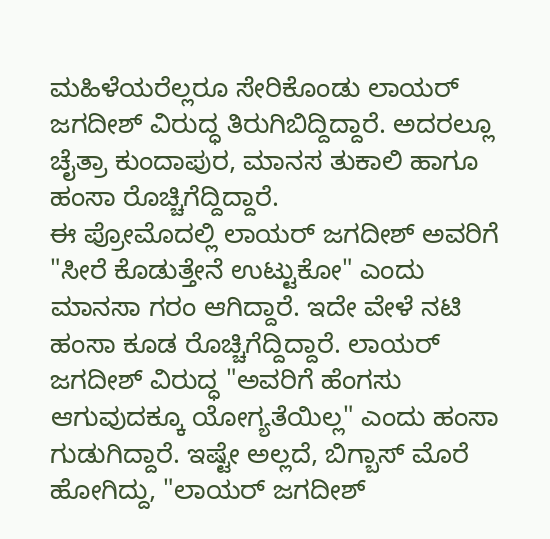ಮಹಿಳೆಯರೆಲ್ಲರೂ ಸೇರಿಕೊಂಡು ಲಾಯರ್ ಜಗದೀಶ್ ವಿರುದ್ಧ ತಿರುಗಿಬಿದ್ದಿದ್ದಾರೆ. ಅದರಲ್ಲೂ ಚೈತ್ರಾ ಕುಂದಾಪುರ, ಮಾನಸ ತುಕಾಲಿ ಹಾಗೂ ಹಂಸಾ ರೊಚ್ಚಿಗೆದ್ದಿದ್ದಾರೆ.
ಈ ಪ್ರೋಮೊದಲ್ಲಿ ಲಾಯರ್ ಜಗದೀಶ್ ಅವರಿಗೆ "ಸೀರೆ ಕೊಡುತ್ತೇನೆ ಉಟ್ಟುಕೋ" ಎಂದು ಮಾನಸಾ ಗರಂ ಆಗಿದ್ದಾರೆ. ಇದೇ ವೇಳೆ ನಟಿ ಹಂಸಾ ಕೂಡ ರೊಚ್ಚಿಗೆದ್ದಿದ್ದಾರೆ. ಲಾಯರ್ ಜಗದೀಶ್ ವಿರುದ್ಧ "ಅವರಿಗೆ ಹೆಂಗಸು ಆಗುವುದಕ್ಕೂ ಯೋಗ್ಯತೆಯಿಲ್ಲ" ಎಂದು ಹಂಸಾ ಗುಡುಗಿದ್ದಾರೆ. ಇಷ್ಟೇ ಅಲ್ಲದೆ, ಬಿಗ್ಬಾಸ್ ಮೊರೆ ಹೋಗಿದ್ದು, "ಲಾಯರ್ ಜಗದೀಶ್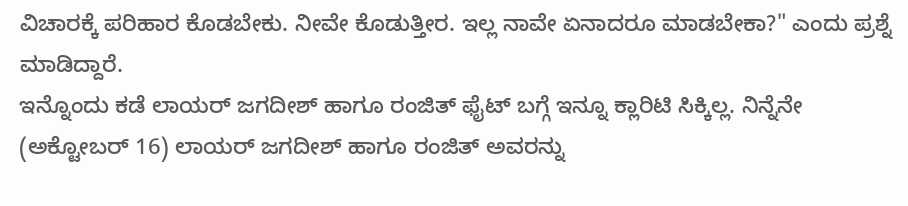ವಿಚಾರಕ್ಕೆ ಪರಿಹಾರ ಕೊಡಬೇಕು. ನೀವೇ ಕೊಡುತ್ತೀರ. ಇಲ್ಲ ನಾವೇ ಏನಾದರೂ ಮಾಡಬೇಕಾ?" ಎಂದು ಪ್ರಶ್ನೆ ಮಾಡಿದ್ದಾರೆ.
ಇನ್ನೊಂದು ಕಡೆ ಲಾಯರ್ ಜಗದೀಶ್ ಹಾಗೂ ರಂಜಿತ್ ಫೈಟ್ ಬಗ್ಗೆ ಇನ್ನೂ ಕ್ಲಾರಿಟಿ ಸಿಕ್ಕಿಲ್ಲ. ನಿನ್ನೆನೇ (ಅಕ್ಟೋಬರ್ 16) ಲಾಯರ್ ಜಗದೀಶ್ ಹಾಗೂ ರಂಜಿತ್ ಅವರನ್ನು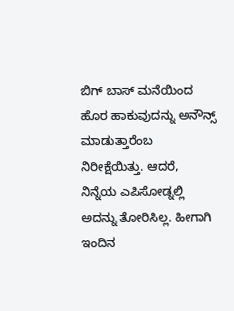ಬಿಗ್ ಬಾಸ್ ಮನೆಯಿಂದ ಹೊರ ಹಾಕುವುದನ್ನು ಅನೌನ್ಸ್ ಮಾಡುತ್ತಾರೆಂಬ ನಿರೀಕ್ಷೆಯಿತ್ತು. ಆದರೆ, ನಿನ್ನೆಯ ಎಪಿಸೋಡ್ನಲ್ಲಿ ಅದನ್ನು ತೋರಿಸಿಲ್ಲ. ಹೀಗಾಗಿ ಇಂದಿನ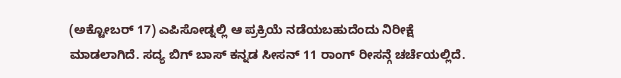(ಅಕ್ಟೋಬರ್ 17) ಎಪಿಸೋಡ್ನಲ್ಲಿ ಆ ಪ್ರಕ್ರಿಯೆ ನಡೆಯಬಹುದೆಂದು ನಿರೀಕ್ಷೆ ಮಾಡಲಾಗಿದೆ. ಸದ್ಯ ಬಿಗ್ ಬಾಸ್ ಕನ್ನಡ ಸೀಸನ್ 11 ರಾಂಗ್ ರೀಸನ್ಗೆ ಚರ್ಚೆಯಲ್ಲಿದೆ.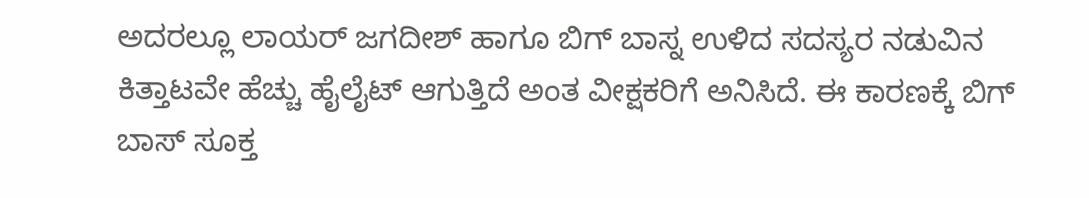ಅದರಲ್ಲೂ ಲಾಯರ್ ಜಗದೀಶ್ ಹಾಗೂ ಬಿಗ್ ಬಾಸ್ನ ಉಳಿದ ಸದಸ್ಯರ ನಡುವಿನ ಕಿತ್ತಾಟವೇ ಹೆಚ್ಚು ಹೈಲೈಟ್ ಆಗುತ್ತಿದೆ ಅಂತ ವೀಕ್ಷಕರಿಗೆ ಅನಿಸಿದೆ. ಈ ಕಾರಣಕ್ಕೆ ಬಿಗ್ ಬಾಸ್ ಸೂಕ್ತ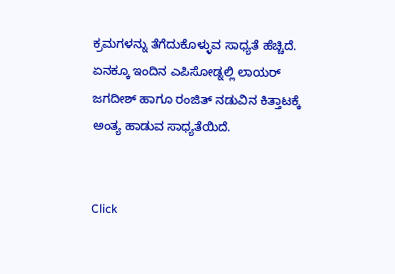ಕ್ರಮಗಳನ್ನು ತೆಗೆದುಕೊಳ್ಳುವ ಸಾಧ್ಯತೆ ಹೆಚ್ಚಿದೆ. ಏನಕ್ಕೂ ಇಂದಿನ ಎಪಿಸೋಡ್ನಲ್ಲಿ ಲಾಯರ್ ಜಗದೀಶ್ ಹಾಗೂ ರಂಜಿತ್ ನಡುವಿನ ಕಿತ್ತಾಟಕ್ಕೆ ಅಂತ್ಯ ಹಾಡುವ ಸಾಧ್ಯತೆಯಿದೆ.


Click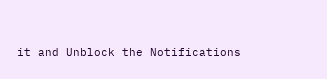it and Unblock the Notifications